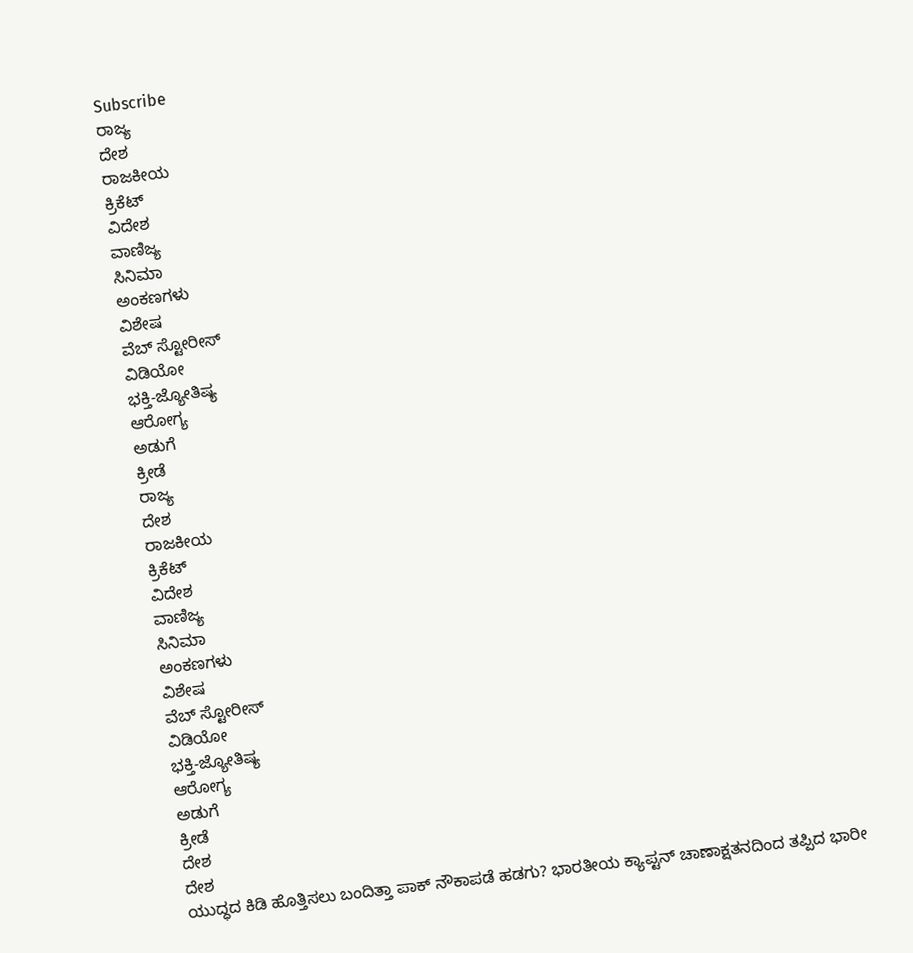Subscribe
ರಾಜ್ಯ
ದೇಶ
ರಾಜಕೀಯ
ಕ್ರಿಕೆಟ್
ವಿದೇಶ
ವಾಣಿಜ್ಯ
ಸಿನಿಮಾ
ಅಂಕಣಗಳು
ವಿಶೇಷ
ವೆಬ್ ಸ್ಟೋರೀಸ್
ವಿಡಿಯೋ
ಭಕ್ತಿ-ಜ್ಯೋತಿಷ್ಯ
ಆರೋಗ್ಯ
ಅಡುಗೆ
ಕ್ರೀಡೆ
ರಾಜ್ಯ
ದೇಶ
ರಾಜಕೀಯ
ಕ್ರಿಕೆಟ್
ವಿದೇಶ
ವಾಣಿಜ್ಯ
ಸಿನಿಮಾ
ಅಂಕಣಗಳು
ವಿಶೇಷ
ವೆಬ್ ಸ್ಟೋರೀಸ್
ವಿಡಿಯೋ
ಭಕ್ತಿ-ಜ್ಯೋತಿಷ್ಯ
ಆರೋಗ್ಯ
ಅಡುಗೆ
ಕ್ರೀಡೆ
ದೇಶ
ದೇಶ
ಯುದ್ಧದ ಕಿಡಿ ಹೊತ್ತಿಸಲು ಬಂದಿತ್ತಾ ಪಾಕ್ ನೌಕಾಪಡೆ ಹಡಗು? ಭಾರತೀಯ ಕ್ಯಾಪ್ಟನ್ ಚಾಣಾಕ್ಷತನದಿಂದ ತಪ್ಪಿದ ಭಾರೀ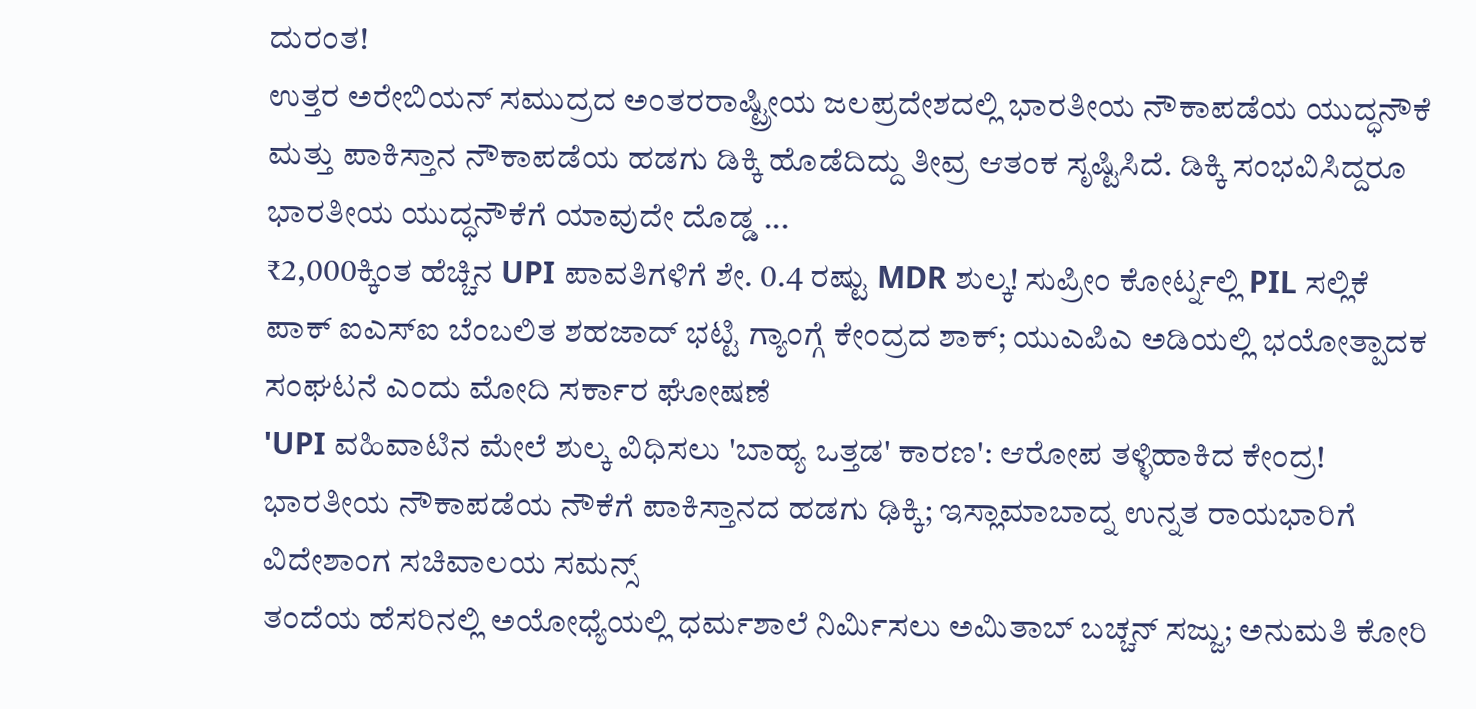ದುರಂತ!
ಉತ್ತರ ಅರೇಬಿಯನ್ ಸಮುದ್ರದ ಅಂತರರಾಷ್ಟ್ರೀಯ ಜಲಪ್ರದೇಶದಲ್ಲಿ ಭಾರತೀಯ ನೌಕಾಪಡೆಯ ಯುದ್ಧನೌಕೆ ಮತ್ತು ಪಾಕಿಸ್ತಾನ ನೌಕಾಪಡೆಯ ಹಡಗು ಡಿಕ್ಕಿ ಹೊಡೆದಿದ್ದು ತೀವ್ರ ಆತಂಕ ಸೃಷ್ಟಿಸಿದೆ. ಡಿಕ್ಕಿ ಸಂಭವಿಸಿದ್ದರೂ ಭಾರತೀಯ ಯುದ್ಧನೌಕೆಗೆ ಯಾವುದೇ ದೊಡ್ಡ ...
₹2,000ಕ್ಕಿಂತ ಹೆಚ್ಚಿನ UPI ಪಾವತಿಗಳಿಗೆ ಶೇ. 0.4 ರಷ್ಟು MDR ಶುಲ್ಕ! ಸುಪ್ರೀಂ ಕೋರ್ಟ್ನಲ್ಲಿ PIL ಸಲ್ಲಿಕೆ
ಪಾಕ್ ಐಎಸ್ಐ ಬೆಂಬಲಿತ ಶಹಜಾದ್ ಭಟ್ಟಿ ಗ್ಯಾಂಗ್ಗೆ ಕೇಂದ್ರದ ಶಾಕ್; ಯುಎಪಿಎ ಅಡಿಯಲ್ಲಿ ಭಯೋತ್ಪಾದಕ ಸಂಘಟನೆ ಎಂದು ಮೋದಿ ಸರ್ಕಾರ ಘೋಷಣೆ
'UPI ವಹಿವಾಟಿನ ಮೇಲೆ ಶುಲ್ಕ ವಿಧಿಸಲು 'ಬಾಹ್ಯ ಒತ್ತಡ' ಕಾರಣ': ಆರೋಪ ತಳ್ಳಿಹಾಕಿದ ಕೇಂದ್ರ!
ಭಾರತೀಯ ನೌಕಾಪಡೆಯ ನೌಕೆಗೆ ಪಾಕಿಸ್ತಾನದ ಹಡಗು ಢಿಕ್ಕಿ; ಇಸ್ಲಾಮಾಬಾದ್ನ ಉನ್ನತ ರಾಯಭಾರಿಗೆ ವಿದೇಶಾಂಗ ಸಚಿವಾಲಯ ಸಮನ್ಸ್
ತಂದೆಯ ಹೆಸರಿನಲ್ಲಿ ಅಯೋಧ್ಯೆಯಲ್ಲಿ ಧರ್ಮಶಾಲೆ ನಿರ್ಮಿಸಲು ಅಮಿತಾಬ್ ಬಚ್ಚನ್ ಸಜ್ಜು; ಅನುಮತಿ ಕೋರಿ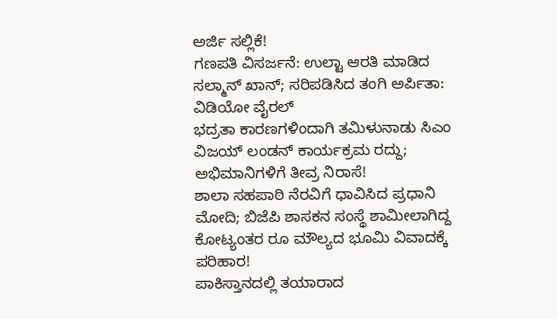ಅರ್ಜಿ ಸಲ್ಲಿಕೆ!
ಗಣಪತಿ ವಿಸರ್ಜನೆ: ಉಲ್ಟಾ ಆರತಿ ಮಾಡಿದ ಸಲ್ಮಾನ್ ಖಾನ್; ಸರಿಪಡಿಸಿದ ತಂಗಿ ಅರ್ಪಿತಾ: ವಿಡಿಯೋ ವೈರಲ್
ಭದ್ರತಾ ಕಾರಣಗಳಿಂದಾಗಿ ತಮಿಳುನಾಡು ಸಿಎಂ ವಿಜಯ್ ಲಂಡನ್ ಕಾರ್ಯಕ್ರಮ ರದ್ದು; ಅಭಿಮಾನಿಗಳಿಗೆ ತೀವ್ರ ನಿರಾಸೆ!
ಶಾಲಾ ಸಹಪಾಠಿ ನೆರವಿಗೆ ಧಾವಿಸಿದ ಪ್ರಧಾನಿ ಮೋದಿ; ಬಿಜೆಪಿ ಶಾಸಕನ ಸಂಸ್ಥೆ ಶಾಮೀಲಾಗಿದ್ದ ಕೋಟ್ಯಂತರ ರೂ ಮೌಲ್ಯದ ಭೂಮಿ ವಿವಾದಕ್ಕೆ ಪರಿಹಾರ!
ಪಾಕಿಸ್ತಾನದಲ್ಲಿ ತಯಾರಾದ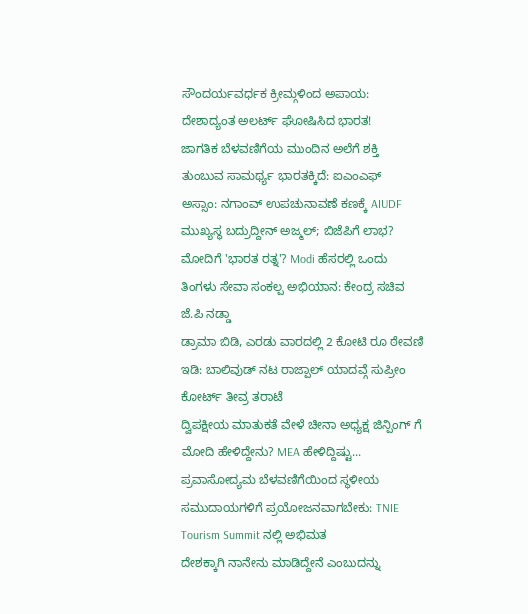ಸೌಂದರ್ಯವರ್ಧಕ ಕ್ರೀಮ್ಗಳಿಂದ ಅಪಾಯ: ದೇಶಾದ್ಯಂತ ಅಲರ್ಟ್ ಘೋಷಿಸಿದ ಭಾರತ!
ಜಾಗತಿಕ ಬೆಳವಣಿಗೆಯ ಮುಂದಿನ ಅಲೆಗೆ ಶಕ್ತಿ ತುಂಬುವ ಸಾಮರ್ಥ್ಯ ಭಾರತಕ್ಕಿದೆ: ಐಎಂಎಫ್
ಅಸ್ಸಾಂ: ನಗಾಂವ್ ಉಪಚುನಾವಣೆ ಕಣಕ್ಕೆ AIUDF ಮುಖ್ಯಸ್ಥ ಬದ್ರುದ್ದೀನ್ ಅಜ್ಮಲ್; ಬಿಜೆಪಿಗೆ ಲಾಭ?
ಮೋದಿಗೆ 'ಭಾರತ ರತ್ನ'? Modi ಹೆಸರಲ್ಲಿ ಒಂದು ತಿಂಗಳು ಸೇವಾ ಸಂಕಲ್ಪ ಅಭಿಯಾನ: ಕೇಂದ್ರ ಸಚಿವ ಜೆ.ಪಿ ನಡ್ಡಾ
ಡ್ರಾಮಾ ಬಿಡಿ, ಎರಡು ವಾರದಲ್ಲಿ 2 ಕೋಟಿ ರೂ ಠೇವಣಿ ಇಡಿ: ಬಾಲಿವುಡ್ ನಟ ರಾಜ್ಪಾಲ್ ಯಾದವ್ಗೆ ಸುಪ್ರೀಂ ಕೋರ್ಟ್ ತೀವ್ರ ತರಾಟೆ
ದ್ವಿಪಕ್ಷೀಯ ಮಾತುಕತೆ ವೇಳೆ ಚೀನಾ ಅಧ್ಯಕ್ಷ ಜಿನ್ಪಿಂಗ್ ಗೆ ಮೋದಿ ಹೇಳಿದ್ದೇನು? MEA ಹೇಳಿದ್ದಿಷ್ಟು...
ಪ್ರವಾಸೋದ್ಯಮ ಬೆಳವಣಿಗೆಯಿಂದ ಸ್ಥಳೀಯ ಸಮುದಾಯಗಳಿಗೆ ಪ್ರಯೋಜನವಾಗಬೇಕು: TNIE Tourism Summit ನಲ್ಲಿ ಅಭಿಮತ
ದೇಶಕ್ಕಾಗಿ ನಾನೇನು ಮಾಡಿದ್ದೇನೆ ಎಂಬುದನ್ನು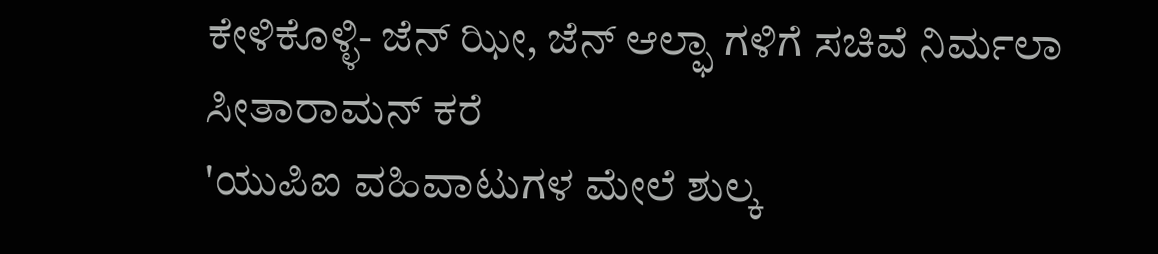ಕೇಳಿಕೊಳ್ಳಿ- ಜೆನ್ ಝೀ, ಜೆನ್ ಆಲ್ಫಾ ಗಳಿಗೆ ಸಚಿವೆ ನಿರ್ಮಲಾ ಸೀತಾರಾಮನ್ ಕರೆ
'ಯುಪಿಐ ವಹಿವಾಟುಗಳ ಮೇಲೆ ಶುಲ್ಕ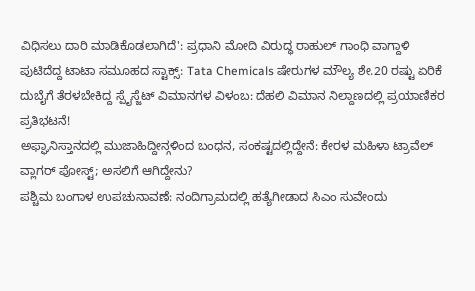ವಿಧಿಸಲು ದಾರಿ ಮಾಡಿಕೊಡಲಾಗಿದೆ': ಪ್ರಧಾನಿ ಮೋದಿ ವಿರುದ್ಧ ರಾಹುಲ್ ಗಾಂಧಿ ವಾಗ್ದಾಳಿ
ಪುಟಿದೆದ್ದ ಟಾಟಾ ಸಮೂಹದ ಸ್ಟಾಕ್ಸ್: Tata Chemicals ಷೇರುಗಳ ಮೌಲ್ಯ ಶೇ.20 ರಷ್ಟು ಏರಿಕೆ
ದುಬೈಗೆ ತೆರಳಬೇಕಿದ್ದ ಸ್ಪೈಸ್ಜೆಟ್ ವಿಮಾನಗಳ ವಿಳಂಬ: ದೆಹಲಿ ವಿಮಾನ ನಿಲ್ದಾಣದಲ್ಲಿ ಪ್ರಯಾಣಿಕರ ಪ್ರತಿಭಟನೆ!
ಅಫ್ಘಾನಿಸ್ತಾನದಲ್ಲಿ ಮುಜಾಹಿದ್ದೀನ್ಗಳಿಂದ ಬಂಧನ, ಸಂಕಷ್ಟದಲ್ಲಿದ್ದೇನೆ: ಕೇರಳ ಮಹಿಳಾ ಟ್ರಾವೆಲ್ ವ್ಲಾಗರ್ ಪೋಸ್ಟ್; ಅಸಲಿಗೆ ಆಗಿದ್ದೇನು?
ಪಶ್ಚಿಮ ಬಂಗಾಳ ಉಪಚುನಾವಣೆ: ನಂದಿಗ್ರಾಮದಲ್ಲಿ ಹತ್ಯೆಗೀಡಾದ ಸಿಎಂ ಸುವೇಂದು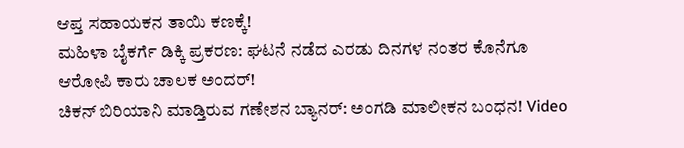ಆಪ್ತ ಸಹಾಯಕನ ತಾಯಿ ಕಣಕ್ಕೆ!
ಮಹಿಳಾ ಬೈಕರ್ಗೆ ಡಿಕ್ಕಿ ಪ್ರಕರಣ: ಘಟನೆ ನಡೆದ ಎರಡು ದಿನಗಳ ನಂತರ ಕೊನೆಗೂ ಆರೋಪಿ ಕಾರು ಚಾಲಕ ಅಂದರ್!
ಚಿಕನ್ ಬಿರಿಯಾನಿ ಮಾಡ್ತಿರುವ ಗಣೇಶನ ಬ್ಯಾನರ್: ಅಂಗಡಿ ಮಾಲೀಕನ ಬಂಧನ! Video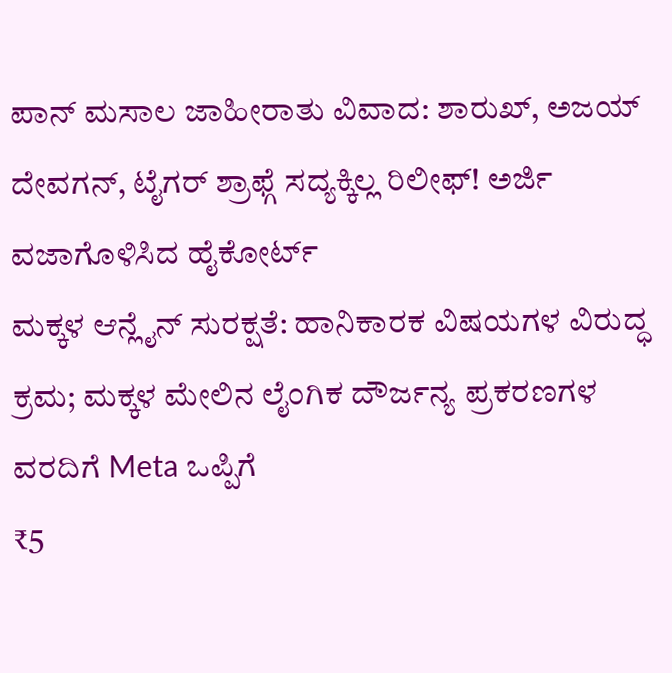ಪಾನ್ ಮಸಾಲ ಜಾಹೀರಾತು ವಿವಾದ: ಶಾರುಖ್, ಅಜಯ್ ದೇವಗನ್, ಟೈಗರ್ ಶ್ರಾಫ್ಗೆ ಸದ್ಯಕ್ಕಿಲ್ಲ ರಿಲೀಫ್! ಅರ್ಜಿ ವಜಾಗೊಳಿಸಿದ ಹೈಕೋರ್ಟ್
ಮಕ್ಕಳ ಆನ್ಲೈನ್ ಸುರಕ್ಷತೆ: ಹಾನಿಕಾರಕ ವಿಷಯಗಳ ವಿರುದ್ಧ ಕ್ರಮ; ಮಕ್ಕಳ ಮೇಲಿನ ಲೈಂಗಿಕ ದೌರ್ಜನ್ಯ ಪ್ರಕರಣಗಳ ವರದಿಗೆ Meta ಒಪ್ಪಿಗೆ
₹5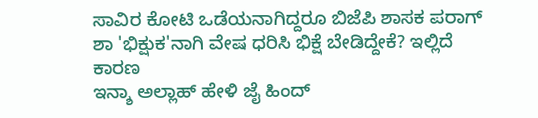ಸಾವಿರ ಕೋಟಿ ಒಡೆಯನಾಗಿದ್ದರೂ ಬಿಜೆಪಿ ಶಾಸಕ ಪರಾಗ್ ಶಾ 'ಭಿಕ್ಷುಕ'ನಾಗಿ ವೇಷ ಧರಿಸಿ ಭಿಕ್ಷೆ ಬೇಡಿದ್ದೇಕೆ? ಇಲ್ಲಿದೆ ಕಾರಣ
ಇನ್ಶಾ ಅಲ್ಲಾಹ್ ಹೇಳಿ ಜೈ ಹಿಂದ್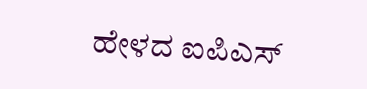ಹೇಳದ ಐಪಿಎಸ್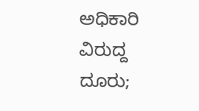ಅಧಿಕಾರಿ ವಿರುದ್ದ ದೂರು;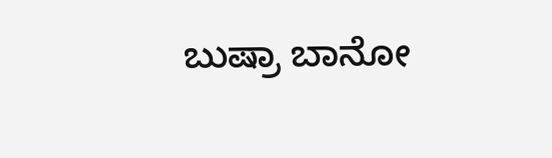ಬುಷ್ರಾ ಬಾನೋ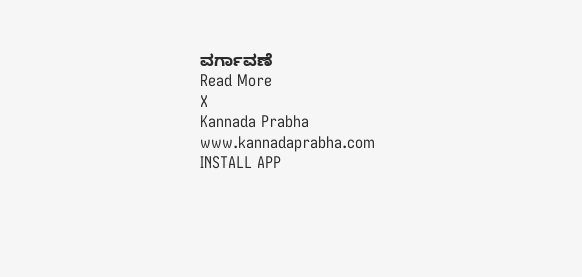ವರ್ಗಾವಣೆ
Read More
X
Kannada Prabha
www.kannadaprabha.com
INSTALL APP